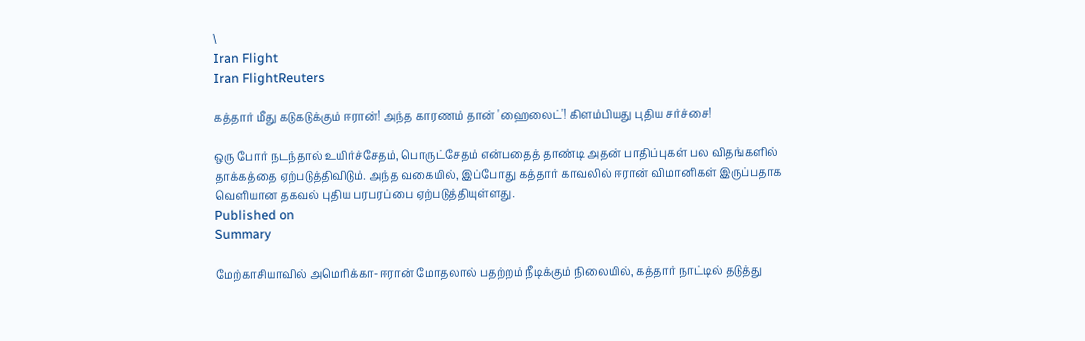\
Iran Flight
Iran FlightReuters

கத்தார் மீது கடுகடுக்கும் ஈரான்! அந்த காரணம் தான் 'ஹைலைட்'! கிளம்பியது புதிய சர்ச்சை!

ஒரு போர் நடந்தால் உயிர்ச்சேதம், பொருட்சேதம் என்பதைத் தாண்டி அதன் பாதிப்புகள் பல விதங்களில் தாக்கத்தை ஏற்படுத்திவிடும். அந்த வகையில், இப்போது கத்தார் காவலில் ஈரான் விமானிகள் இருப்பதாக வெளியான தகவல் புதிய பரபரப்பை ஏற்படுத்தியுள்ளது.
Published on
Summary

மேற்காசியாவில் அமெரிக்கா-ஈரான் மோதலால் பதற்றம் நீடிக்கும் நிலையில், கத்தார் நாட்டில் தடுத்து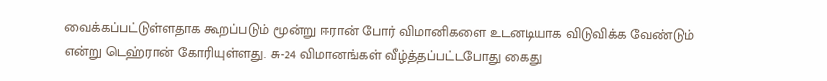வைக்கப்பட்டுள்ளதாக கூறப்படும் மூன்று ஈரான் போர் விமானிகளை உடனடியாக விடுவிக்க வேண்டும் என்று டெஹ்ரான் கோரியுள்ளது. சு-24 விமானங்கள் வீழ்த்தப்பட்டபோது கைது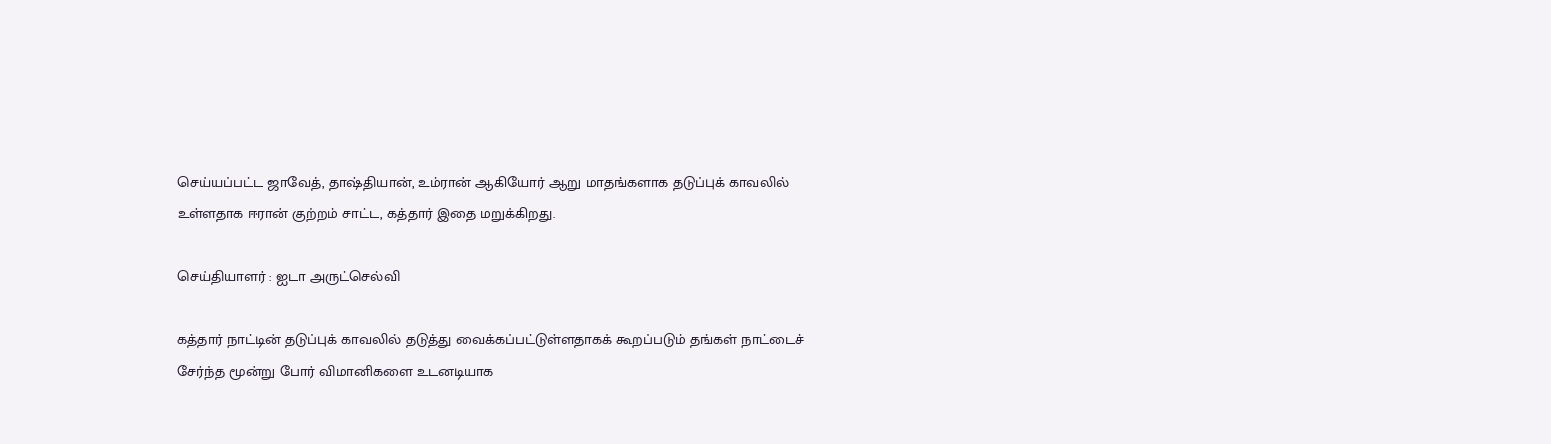செய்யப்பட்ட ஜாவேத், தாஷ்தியான், உம்ரான் ஆகியோர் ஆறு மாதங்களாக தடுப்புக் காவலில் உள்ளதாக ஈரான் குற்றம் சாட்ட, கத்தார் இதை மறுக்கிறது.

செய்தியாளர் : ஐடா அருட்செல்வி

கத்தார் நாட்டின் தடுப்புக் காவலில் தடுத்து வைக்கப்பட்டுள்ளதாகக் கூறப்படும் தங்கள் நாட்டைச் சேர்ந்த மூன்று போர் விமானிகளை உடனடியாக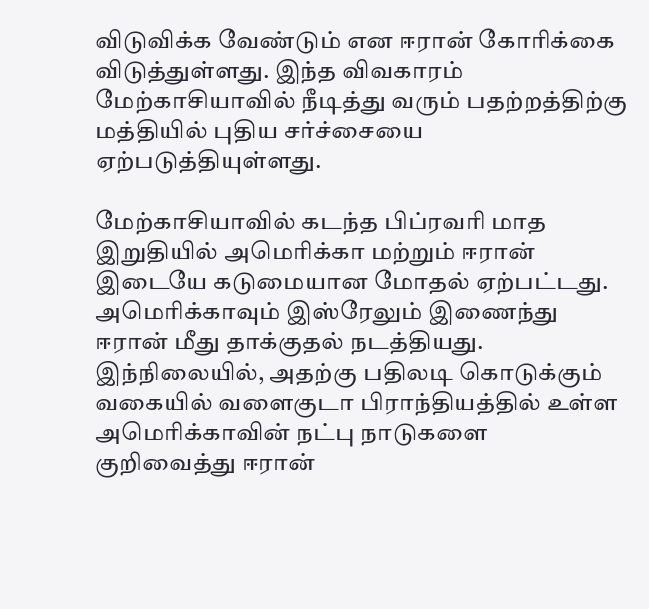விடுவிக்க வேண்டும் என ஈரான் கோரிக்கை விடுத்துள்ளது. இந்த விவகாரம் மேற்காசியாவில் நீடித்து வரும் பதற்றத்திற்கு மத்தியில் புதிய சர்ச்சையை ஏற்படுத்தியுள்ளது.

மேற்காசியாவில் கடந்த பிப்ரவரி மாத இறுதியில் அமெரிக்கா மற்றும் ஈரான் இடையே கடுமையான மோதல் ஏற்பட்டது. அமெரிக்காவும் இஸ்ரேலும் இணைந்து ஈரான் மீது தாக்குதல் நடத்தியது. இந்நிலையில், அதற்கு பதிலடி கொடுக்கும் வகையில் வளைகுடா பிராந்தியத்தில் உள்ள அமெரிக்காவின் நட்பு நாடுகளை குறிவைத்து ஈரான்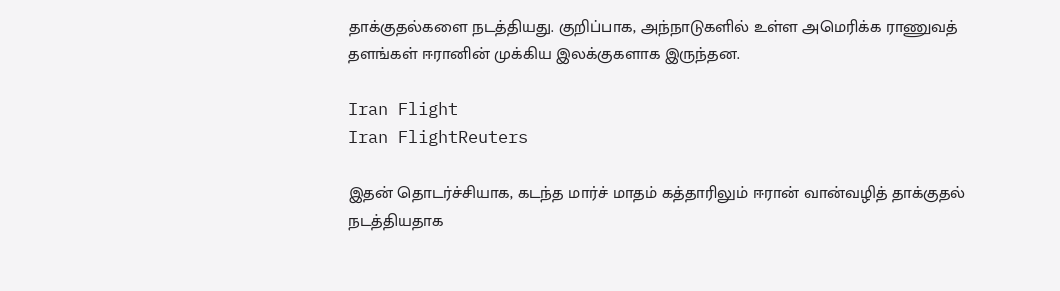தாக்குதல்களை நடத்தியது. குறிப்பாக, அந்நாடுகளில் உள்ள அமெரிக்க ராணுவத் தளங்கள் ஈரானின் முக்கிய இலக்குகளாக இருந்தன.

Iran Flight
Iran FlightReuters

இதன் தொடர்ச்சியாக, கடந்த மார்ச் மாதம் கத்தாரிலும் ஈரான் வான்வழித் தாக்குதல் நடத்தியதாக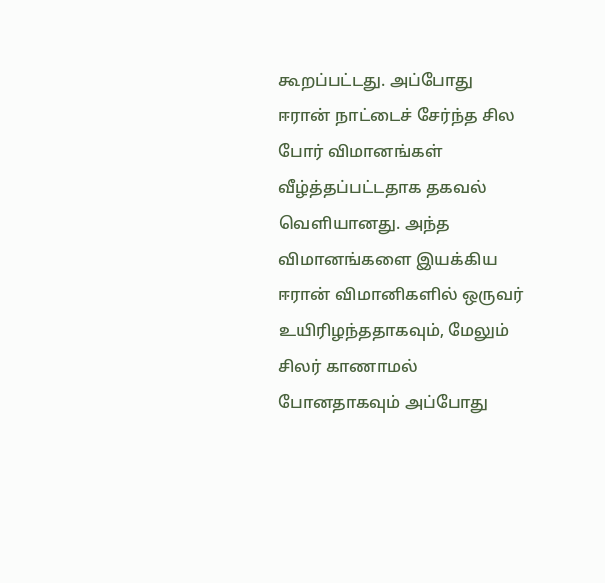கூறப்பட்டது. அப்போது ஈரான் நாட்டைச் சேர்ந்த சில போர் விமானங்கள் வீழ்த்தப்பட்டதாக தகவல் வெளியானது. அந்த விமானங்களை இயக்கிய ஈரான் விமானிகளில் ஒருவர் உயிரிழந்ததாகவும், மேலும் சிலர் காணாமல் போனதாகவும் அப்போது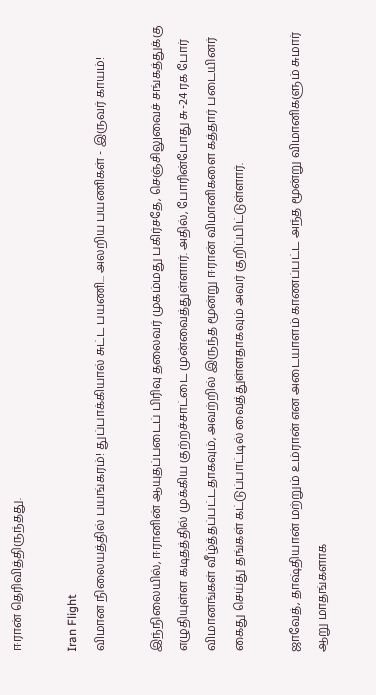ஈரான் தெரிவித்திருந்தது.

Iran Flight
விமான நிலையத்தில் பயங்கரம்! துப்பாக்கியால் சுட்ட பயணி... அலறிய பயணிகள் - இருவர் காயம்!

இந்நிலையில், ஈரானின் ஆயுதப்படைப் பிரிவு தலைவர் முகம்மது பகிர்சதே, செஞ்சிலுவைச் சங்கத்துக்கு எழுதியுள்ள கடிதத்தில் முக்கிய குற்றச்சாட்டை முன்வைத்துள்ளார். அதில், போரின்போது சு-24 ரக போர் விமானங்கள் வீழ்த்தப்பட்டதாகவும், அவற்றில் இருந்த மூன்று ஈரான் விமானிகளை கத்தார் படையினர் கைது செய்து தங்கள் கட்டுப்பாட்டில் வைத்துள்ளதாகவும் அவர் குறிப்பிட்டுள்ளார்.

ஜாவேத், தாஷ்தியான் மற்றும் உம்ரான் என அடையாளம் காணப்பட்ட அந்த மூன்று விமானிகளும் சுமார் ஆறு மாதங்களாக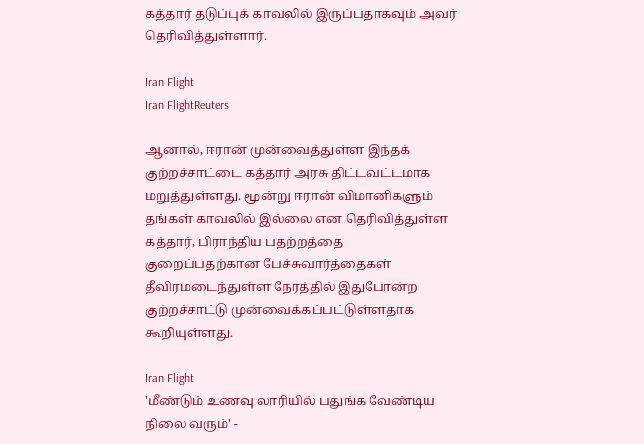கத்தார் தடுப்புக் காவலில் இருப்பதாகவும் அவர் தெரிவித்துள்ளார்.

Iran Flight
Iran FlightReuters

ஆனால், ஈரான் முன்வைத்துள்ள இந்தக் குற்றச்சாட்டை கத்தார் அரசு திட்டவட்டமாக மறுத்துள்ளது. மூன்று ஈரான் விமானிகளும் தங்கள் காவலில் இல்லை என தெரிவித்துள்ள கத்தார், பிராந்திய பதற்றத்தை குறைப்பதற்கான பேச்சுவார்த்தைகள் தீவிரமடைந்துள்ள நேரத்தில் இதுபோன்ற குற்றச்சாட்டு முன்வைக்கப்பட்டுள்ளதாக கூறியுள்ளது.

Iran Flight
'மீண்டும் உணவு லாரியில் பதுங்க வேண்டிய நிலை வரும்' -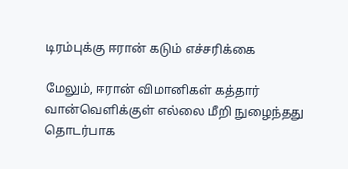டிரம்புக்கு ஈரான் கடும் எச்சரிக்கை

மேலும், ஈரான் விமானிகள் கத்தார் வான்வெளிக்குள் எல்லை மீறி நுழைந்தது தொடர்பாக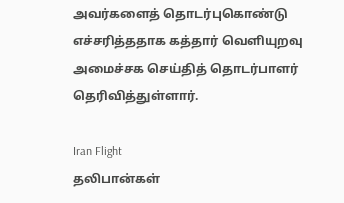அவர்களைத் தொடர்புகொண்டு எச்சரித்ததாக கத்தார் வெளியுறவு அமைச்சக செய்தித் தொடர்பாளர் தெரிவித்துள்ளார்.

Iran Flight
தலிபான்கள்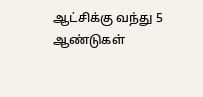ஆட்சிக்கு வந்து 5 ஆண்டுகள்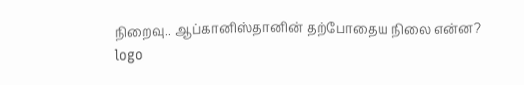நிறைவு.. ஆப்கானிஸ்தானின் தற்போதைய நிலை என்ன?
logo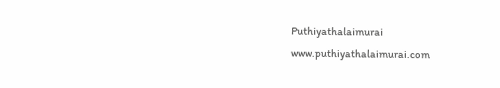Puthiyathalaimurai
www.puthiyathalaimurai.com